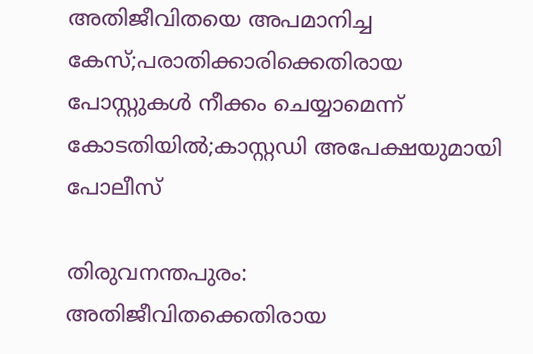അതിജീവിതയെ അപമാനിച്ച കേസ്;പരാതിക്കാരിക്കെതിരായ പോസ്റ്റുകൾ നീക്കം ചെയ്യാമെന്ന് കോടതിയിൽ;കാസ്റ്റഡി അപേക്ഷയുമായി പോലീസ്

തിരുവനന്തപുരം: അതിജീവിതക്കെതിരായ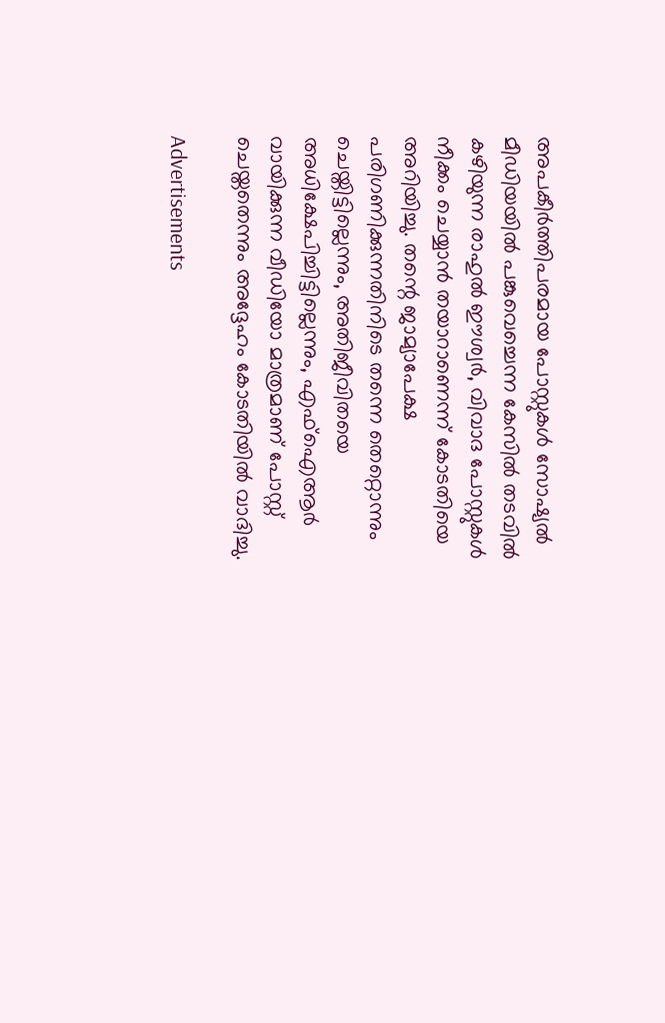അപകീർത്തിപരമായ പോസ്റ്റുകൾ സോഷ്യൽ മീഡിയയിൽ പങ്കുവെച്ചെന്ന കേസിൽ തടവിൽ കഴിയുന്ന രാഹുല്‍ ഈശ്വർ, വിവാദ പോസ്റ്റുകൾ നീക്കം ചെയ്യാൻ തയാറാണെന്ന് കോടതിയെ അറിയിച്ചു. തന്റെ ജാമ്യാപേക്ഷ പരിഗണിക്കുന്നതിനിടെ തന്നെ തെറ്റൊന്നും ചെയ്തിട്ടില്ലെന്നും, അതിജീവിതയെ അധിക്ഷേപിച്ചിട്ടില്ലെന്നും, എഫ്‌ഐആർ വായിക്കുന്ന വീഡിയോ മാത്രമാണ് പോസ്റ്റ് ചെയ്തതെന്നും അദ്ദേഹം കോടതിയിൽ വാദിച്ചു.

Advertisements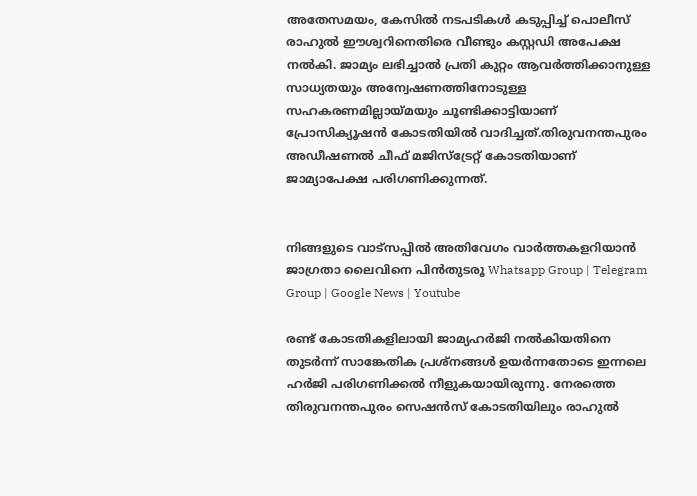അതേസമയം, കേസിൽ നടപടികൾ കടുപ്പിച്ച് പൊലീസ് രാഹുല്‍ ഈശ്വറിനെതിരെ വീണ്ടും കസ്റ്റഡി അപേക്ഷ നൽകി. ജാമ്യം ലഭിച്ചാൽ പ്രതി കുറ്റം ആവർത്തിക്കാനുള്ള സാധ്യതയും അന്വേഷണത്തിനോടുള്ള സഹകരണമില്ലായ്മയും ചൂണ്ടിക്കാട്ടിയാണ് പ്രോസിക്യൂഷൻ കോടതിയിൽ വാദിച്ചത്.തിരുവനന്തപുരം അഡീഷണൽ ചീഫ് മജിസ്ട്രേറ്റ് കോടതിയാണ് ജാമ്യാപേക്ഷ പരിഗണിക്കുന്നത്.


നിങ്ങളുടെ വാട്സപ്പിൽ അതിവേഗം വാർത്തകളറിയാൻ ജാഗ്രതാ ലൈവിനെ പിൻതുടരൂ Whatsapp Group | Telegram Group | Google News | Youtube

രണ്ട് കോടതികളിലായി ജാമ്യഹർജി നൽകിയതിനെ തുടർന്ന് സാങ്കേതിക പ്രശ്നങ്ങൾ ഉയർന്നതോടെ ഇന്നലെ ഹർജി പരിഗണിക്കൽ നീളുകയായിരുന്നു. നേരത്തെ തിരുവനന്തപുരം സെഷൻസ് കോടതിയിലും രാഹുല്‍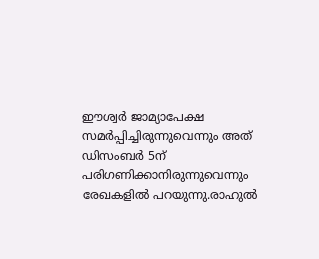ഈശ്വർ ജാമ്യാപേക്ഷ സമർപ്പിച്ചിരുന്നുവെന്നും അത് ഡിസംബർ 5ന് പരിഗണിക്കാനിരുന്നുവെന്നും രേഖകളിൽ പറയുന്നു.രാഹുല്‍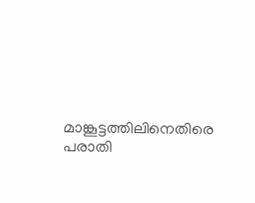മാങ്കൂട്ടത്തിലിനെതിരെ പരാതി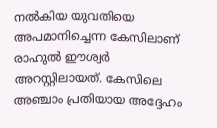നൽകിയ യുവതിയെ അപമാനിച്ചെന്ന കേസിലാണ് രാഹുല്‍ ഈശ്വർ അറസ്റ്റിലായത്. കേസിലെ അഞ്ചാം പ്രതിയായ അദ്ദേഹം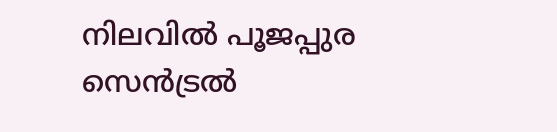നിലവിൽ പൂജപ്പുര സെൻട്രൽ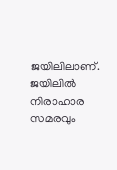ജയിലിലാണ്. ജയിലിൽ നിരാഹാര സമരവും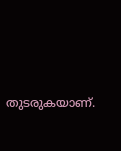തുടരുകയാണ്.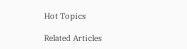Hot Topics

Related Articles